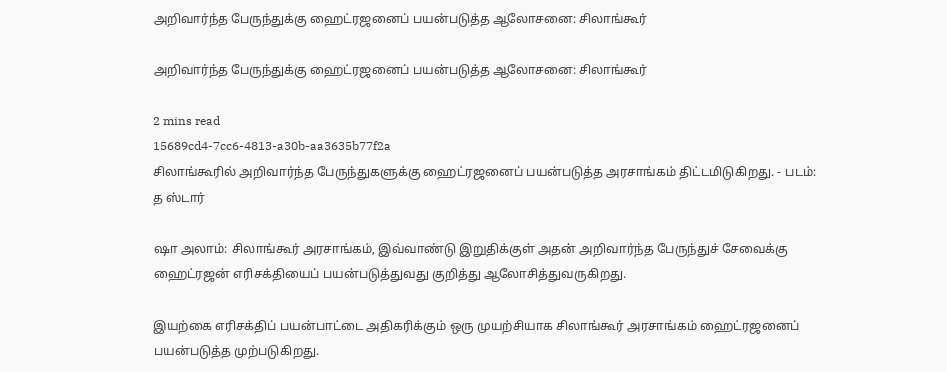அறிவார்ந்த பேருந்துக்கு ஹைட்ரஜனைப் பயன்படுத்த ஆலோசனை: சிலாங்கூர்

அறிவார்ந்த பேருந்துக்கு ஹைட்ரஜனைப் பயன்படுத்த ஆலோசனை: சிலாங்கூர்

2 mins read
15689cd4-7cc6-4813-a30b-aa3635b77f2a
சிலாங்கூரில் அறிவார்ந்த பேருந்துகளுக்கு ஹைட்ரஜனைப் பயன்படுத்த அரசாங்கம் திட்டமிடுகிறது. - படம்: த ஸ்டார்

ஷா அலாம்: சிலாங்கூர் அரசாங்கம், இவ்வாண்டு இறுதிக்குள் அதன் அறிவார்ந்த பேருந்துச் சேவைக்கு ஹைட்ரஜன் எரிசக்தியைப் பயன்படுத்துவது குறித்து ஆலோசித்துவருகிறது.

இயற்கை எரிசக்திப் பயன்பாட்டை அதிகரிக்கும் ஒரு முயற்சியாக சிலாங்கூர் அரசாங்கம் ஹைட்ரஜனைப் பயன்படுத்த முற்படுகிறது.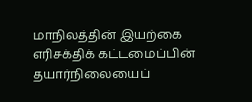மாநிலத்தின் இயற்கை எரிசக்திக் கட்டமைப்பின் தயார்நிலையைப்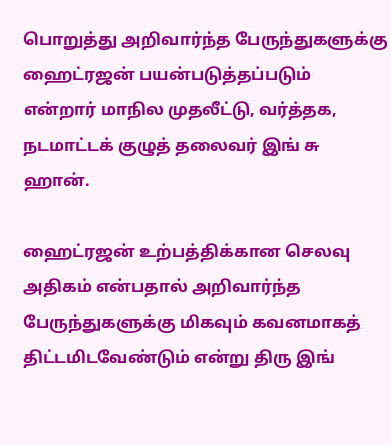பொறுத்து அறிவார்ந்த பேருந்துகளுக்கு ஹைட்ரஜன் பயன்படுத்தப்படும் என்றார் மாநில முதலீட்டு, வர்த்தக, நடமாட்டக் குழுத் தலைவர் இங் சு ஹான்.

ஹைட்ரஜன் உற்பத்திக்கான செலவு அதிகம் என்பதால் அறிவார்ந்த பேருந்துகளுக்கு மிகவும் கவனமாகத் திட்டமிடவேண்டும் என்று திரு இங்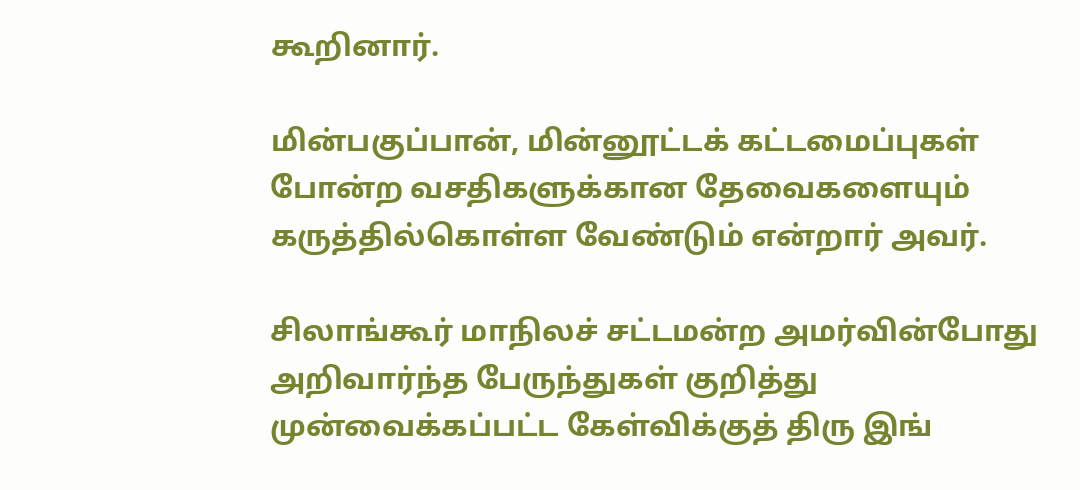கூறினார்.

மின்பகுப்பான், மின்னூட்டக் கட்டமைப்புகள் போன்ற வசதிகளுக்கான தேவைகளையும் கருத்தில்கொள்ள வேண்டும் என்றார் அவர்.

சிலாங்கூர் மாநிலச் சட்டமன்ற அமர்வின்போது அறிவார்ந்த பேருந்துகள் குறித்து முன்வைக்கப்பட்ட கேள்விக்குத் திரு இங்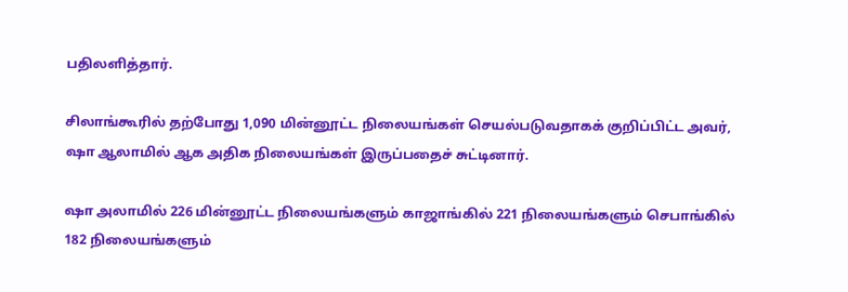பதிலளித்தார்.

சிலாங்கூரில் தற்போது 1,090 மின்னூட்ட நிலையங்கள் செயல்படுவதாகக் குறிப்பிட்ட அவர், ஷா ஆலாமில் ஆக அதிக நிலையங்கள் இருப்பதைச் சுட்டினார்.

ஷா அலாமில் 226 மின்னூட்ட நிலையங்களும் காஜாங்கில் 221 நிலையங்களும் செபாங்கில் 182 நிலையங்களும்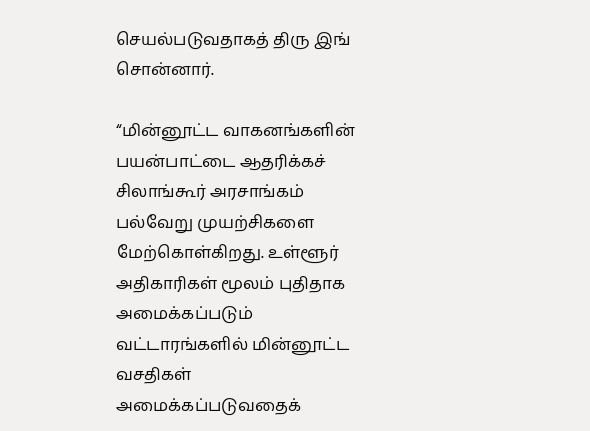செயல்படுவதாகத் திரு இங் சொன்னார்.

“மின்னூட்ட வாகனங்களின் பயன்பாட்டை ஆதரிக்கச் சிலாங்கூர் அரசாங்கம் பல்வேறு முயற்சிகளை மேற்கொள்கிறது. உள்ளூர் அதிகாரிகள் மூலம் புதிதாக அமைக்கப்படும் வட்டாரங்களில் மின்னூட்ட வசதிகள் அமைக்கப்படுவதைக்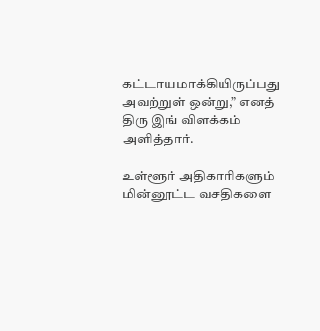கட்டாயமாக்கியிருப்பது அவற்றுள் ஒன்று,” எனத் திரு இங் விளக்கம் அளித்தார்.

உள்ளூர் அதிகாரிகளும் மின்னூட்ட வசதிகளை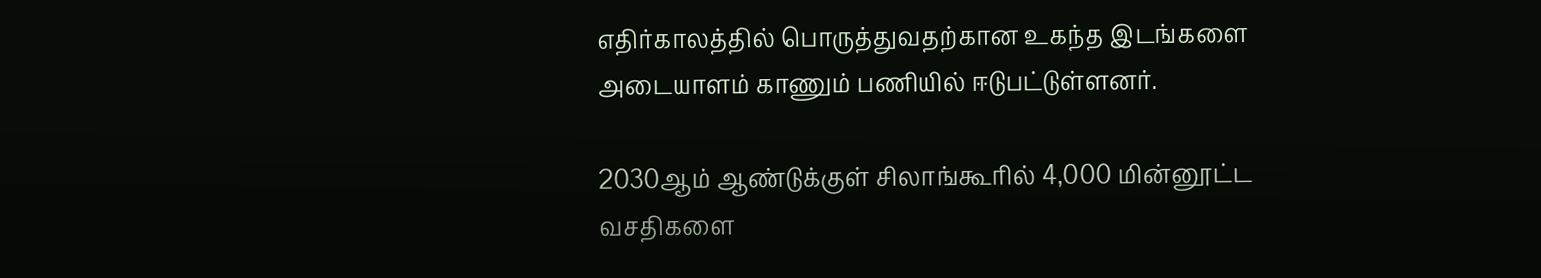எதிர்காலத்தில் பொருத்துவதற்கான உகந்த இடங்களை அடையாளம் காணும் பணியில் ஈடுபட்டுள்ளனர்.

2030ஆம் ஆண்டுக்குள் சிலாங்கூரில் 4,000 மின்னூட்ட வசதிகளை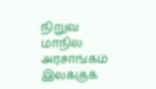நிறுவ மாநில அரசாங்கம் இலக்குக்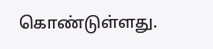கொண்டுள்ளது.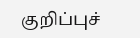குறிப்புச்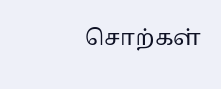சொற்கள்